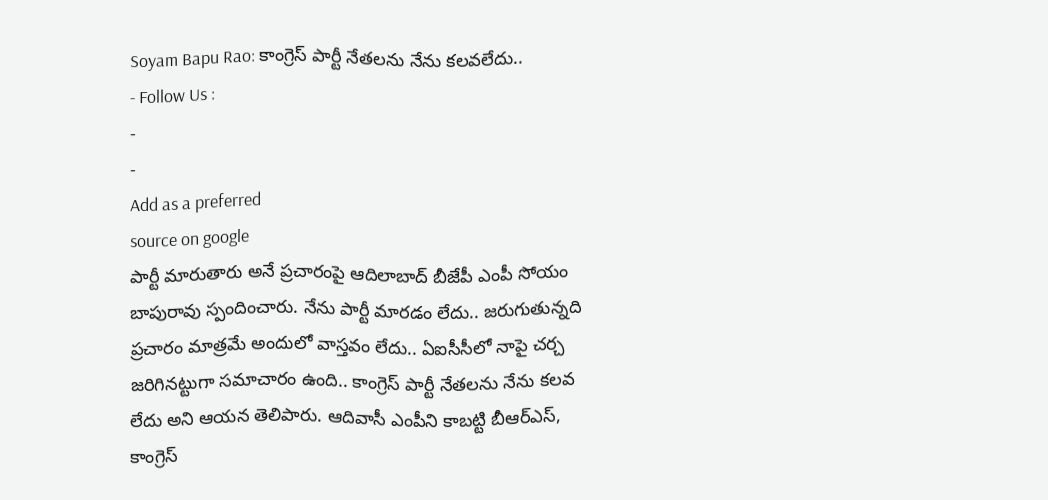Soyam Bapu Rao: కాంగ్రెస్ పార్టీ నేతలను నేను కలవలేదు..
- Follow Us :
-
-
Add as a preferred
source on google
పార్టీ మారుతారు అనే ప్రచారంపై ఆదిలాబాద్ బీజేపీ ఎంపీ సోయం బాపురావు స్పందించారు. నేను పార్టీ మారడం లేదు.. జరుగుతున్నది ప్రచారం మాత్రమే అందులో వాస్తవం లేదు.. ఏఐసీసీలో నాపై చర్చ జరిగినట్టుగా సమాచారం ఉంది.. కాంగ్రెస్ పార్టీ నేతలను నేను కలవ లేదు అని ఆయన తెలిపారు. ఆదివాసీ ఎంపీని కాబట్టి బీఆర్ఎస్, కాంగ్రెస్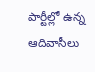పార్టీల్లో ఉన్న ఆదివాసీలు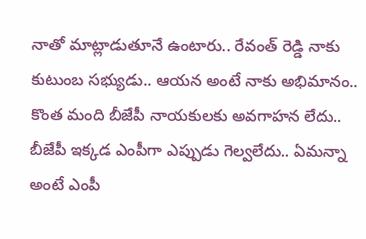నాతో మాట్లాడుతూనే ఉంటారు.. రేవంత్ రెడ్డి నాకు కుటుంబ సభ్యుడు.. ఆయన అంటే నాకు అభిమానం.. కొంత మంది బీజేపీ నాయకులకు అవగాహన లేదు.. బీజేపీ ఇక్కడ ఎంపీగా ఎప్పుడు గెల్వలేదు.. ఏమన్నా అంటే ఎంపీ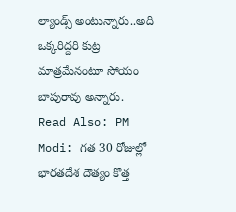ల్యాండ్స్ అంటున్నారు..అది ఒక్కరిద్దరి కుట్ర మాత్రమేనంటూ సోయం బాపురావు అన్నారు.
Read Also: PM Modi: గత 30 రోజుల్లో భారతదేశ దౌత్యం కొత్త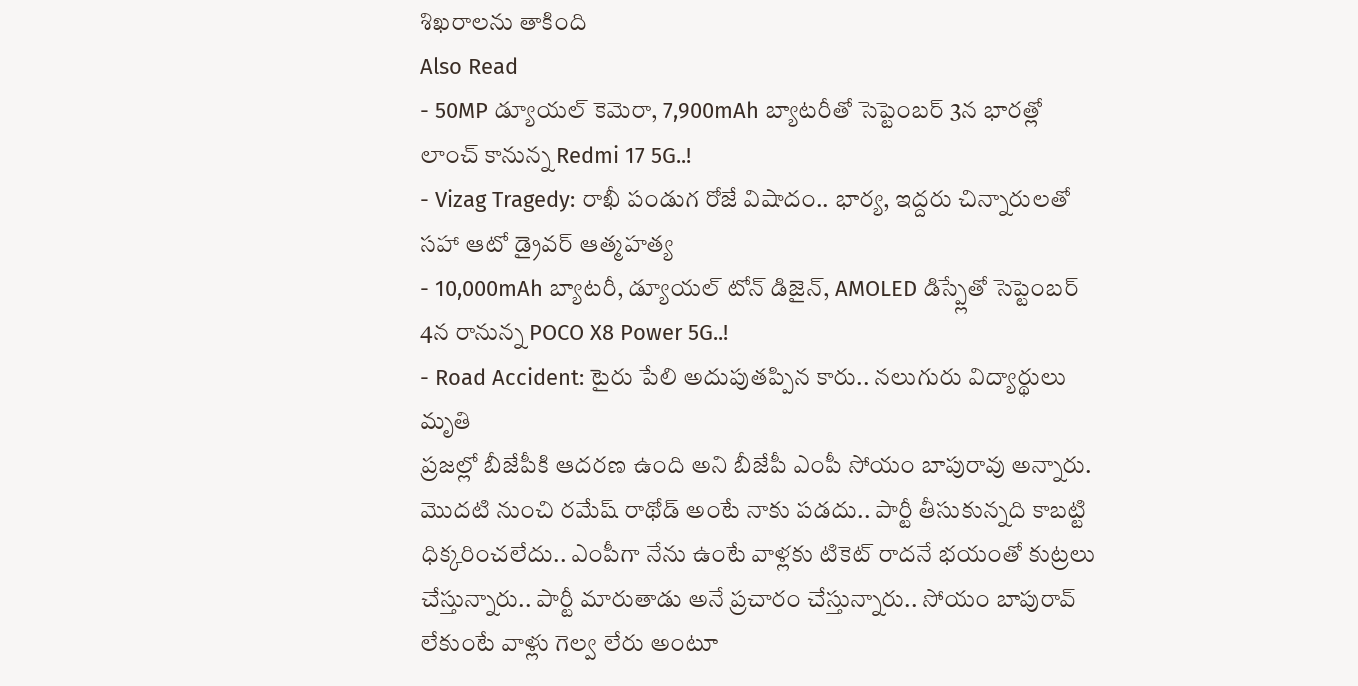శిఖరాలను తాకింది
Also Read
- 50MP డ్యూయల్ కెమెరా, 7,900mAh బ్యాటరీతో సెప్టెంబర్ 3న భారత్లో లాంచ్ కానున్న Redmi 17 5G..!
- Vizag Tragedy: రాఖీ పండుగ రోజే విషాదం.. భార్య, ఇద్దరు చిన్నారులతో సహా ఆటో డ్రైవర్ ఆత్మహత్య
- 10,000mAh బ్యాటరీ, డ్యూయల్ టోన్ డిజైన్, AMOLED డిస్ప్లేతో సెప్టెంబర్ 4న రానున్న POCO X8 Power 5G..!
- Road Accident: టైరు పేలి అదుపుతప్పిన కారు.. నలుగురు విద్యార్థులు మృతి
ప్రజల్లో బీజేపీకి ఆదరణ ఉంది అని బీజేపీ ఎంపీ సోయం బాపురావు అన్నారు. మొదటి నుంచి రమేష్ రాథోడ్ అంటే నాకు పడదు.. పార్టీ తీసుకున్నది కాబట్టి ధిక్కరించలేదు.. ఎంపీగా నేను ఉంటే వాళ్లకు టికెట్ రాదనే భయంతో కుట్రలు చేస్తున్నారు.. పార్టీ మారుతాడు అనే ప్రచారం చేస్తున్నారు.. సోయం బాపురావ్ లేకుంటే వాళ్లు గెల్వ లేరు అంటూ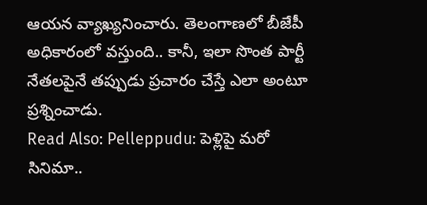ఆయన వ్యాఖ్యనించారు. తెలంగాణలో బీజేపీ అధికారంలో వస్తుంది.. కానీ, ఇలా సొంత పార్టీ నేతలపైనే తప్పుడు ప్రచారం చేస్తే ఎలా అంటూ ప్రశ్నించాడు.
Read Also: Pelleppudu: పెళ్లిపై మరో సినిమా..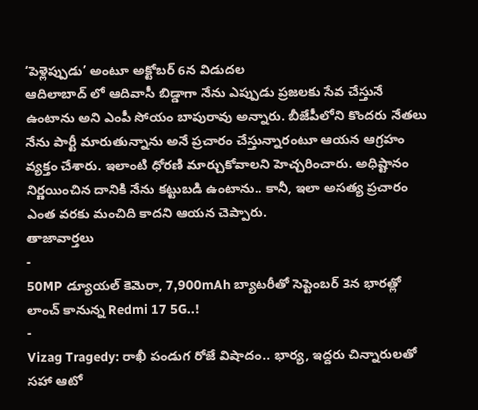‘పెళ్లెప్పుడు’ అంటూ అక్టోబర్ 6న విడుదల
ఆదిలాబాద్ లో ఆదివాసీ బిడ్డాగా నేను ఎప్పుడు ప్రజలకు సేవ చేస్తునే ఉంటాను అని ఎంపీ సోయం బాపురావు అన్నారు. బీజేపీలోని కొందరు నేతలు నేను పార్టీ మారుతున్నాను అనే ప్రచారం చేస్తున్నారంటూ ఆయన ఆగ్రహం వ్యక్తం చేశారు. ఇలాంటి ధోరణి మార్చుకోవాలని హెచ్చరించారు. అధిష్టానం నిర్ణయించిన దానికి నేను కట్టుబడి ఉంటాను.. కానీ, ఇలా అసత్య ప్రచారం ఎంత వరకు మంచిది కాదని ఆయన చెప్పారు.
తాజావార్తలు
-
50MP డ్యూయల్ కెమెరా, 7,900mAh బ్యాటరీతో సెప్టెంబర్ 3న భారత్లో లాంచ్ కానున్న Redmi 17 5G..!
-
Vizag Tragedy: రాఖీ పండుగ రోజే విషాదం.. భార్య, ఇద్దరు చిన్నారులతో సహా ఆటో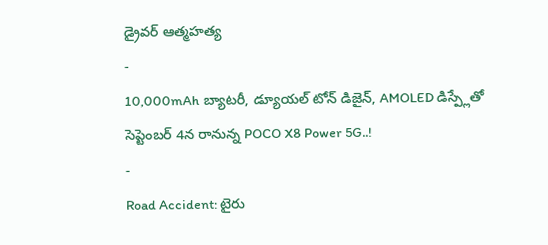డ్రైవర్ ఆత్మహత్య
-
10,000mAh బ్యాటరీ, డ్యూయల్ టోన్ డిజైన్, AMOLED డిస్ప్లేతో సెప్టెంబర్ 4న రానున్న POCO X8 Power 5G..!
-
Road Accident: టైరు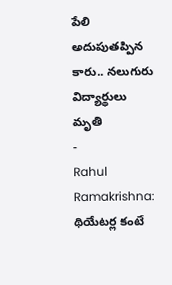పేలి అదుపుతప్పిన కారు.. నలుగురు విద్యార్థులు మృతి
-
Rahul Ramakrishna: థియేటర్ల కంటే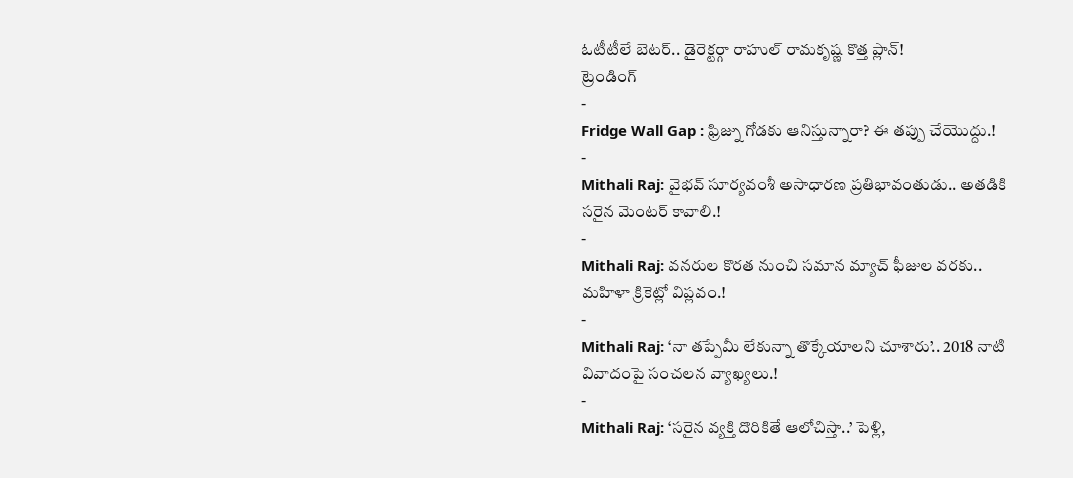ఓటీటీలే బెటర్.. డైరెక్టర్గా రాహుల్ రామకృష్ణ కొత్త ప్లాన్!
ట్రెండింగ్
-
Fridge Wall Gap : ఫ్రిజ్ను గోడకు ఆనిస్తున్నారా? ఈ తప్పు చేయొద్దు.!
-
Mithali Raj: వైభవ్ సూర్యవంశీ అసాధారణ ప్రతిభావంతుడు.. అతడికి సరైన మెంటర్ కావాలి.!
-
Mithali Raj: వనరుల కొరత నుంచి సమాన మ్యాచ్ ఫీజుల వరకు.. మహిళా క్రికెట్లో విప్లవం.!
-
Mithali Raj: ‘నా తప్పేమీ లేకున్నా తొక్కేయాలని చూశారు’.. 2018 నాటి వివాదంపై సంచలన వ్యాఖ్యలు.!
-
Mithali Raj: ‘సరైన వ్యక్తి దొరికితే ఆలోచిస్తా..’ పెళ్లి,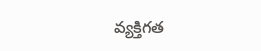వ్యక్తిగత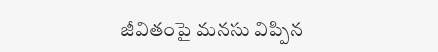జీవితంపై మనసు విప్పిన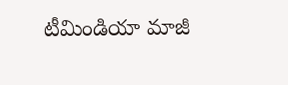టీమిండియా మాజీ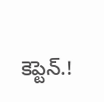కెప్టెన్.!